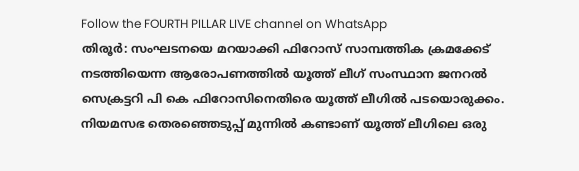Follow the FOURTH PILLAR LIVE channel on WhatsApp
തിരൂർ: സംഘടനയെ മറയാക്കി ഫിറോസ് സാമ്പത്തിക ക്രമക്കേട് നടത്തിയെന്ന ആരോപണത്തിൽ യൂത്ത് ലീഗ് സംസ്ഥാന ജനറൽ സെക്രട്ടറി പി കെ ഫിറോസിനെതിരെ യൂത്ത് ലീഗിൽ പടയൊരുക്കം. നിയമസഭ തെരഞ്ഞെടുപ്പ് മുന്നിൽ കണ്ടാണ് യൂത്ത് ലീഗിലെ ഒരു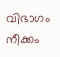വിഭാഗം നീക്കം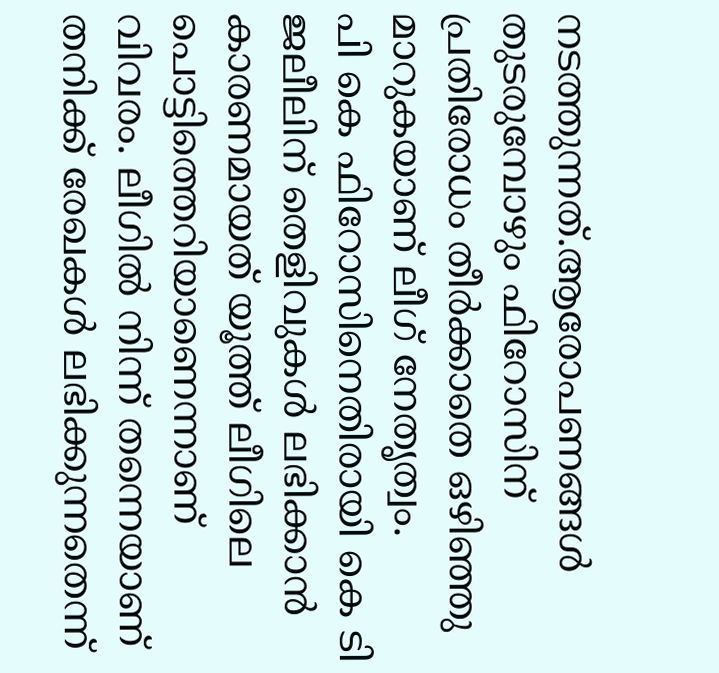നടത്തുന്നത്.ആരോപണങ്ങൾ തുടരുമ്പോഴും ഫിറോസിന് പ്രതിരോധം തീർക്കാതെ ഒഴിഞ്ഞു മാറുകയാണ് ലീഗ് നേതൃത്വം.
പി കെ ഫിറോസിനെതിരായി കെ ടി ജലീലിന് തെളിവുകൾ ലഭിക്കാൻ കാരണമായത് യൂത്ത് ലീഗിലെ പൊട്ടിത്തെറിയാണെന്നാണ് വിവരം. ലീഗിൽ നിന്ന് തന്നെയാണ് തനിക്ക് രേഖകൾ ലഭിക്കുന്നതെന്ന്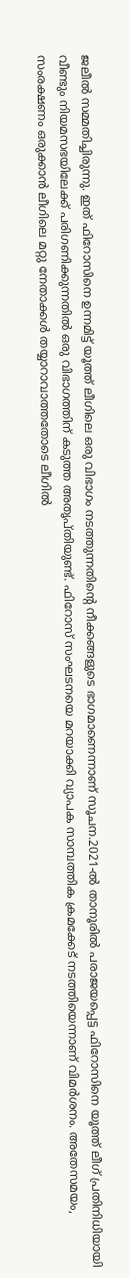ജലീൽ സമ്മതിച്ചിരുന്നു. ഇത് ഫിറോസിനെ ഉന്നമിട്ട് യൂത്ത് ലീഗിലെ ഒരു വിഭാഗം നടത്തുന്നതിന്റെ നീക്കങ്ങളുടെ ഭാഗമാണെന്നാണ് സൂചന.2021-ൽ താനൂരിൽ പരാജയപ്പെട്ട ഫിറോസിനെ യൂത്ത് ലീഗ് പ്രതിനിധിയായി വീണ്ടും നിയമസഭയിലേക്ക് പരിഗണിക്കുന്നതിൽ ഒരു വിഭാഗത്തിന് കടുത്ത അതൃപ്തിയുണ്ട്. ഫിറോസ് സംഘടനയെ മറയാക്കി വ്യാപക സാമ്പത്തിക ക്രമക്കേട് നടത്തിയെന്നാണ് വിമർശനം. അതേസമയം, സംരക്ഷണം ഒരുക്കാൻ ലീഗിലെ മറ്റു നേതാക്കൾ തയ്യാറാവാത്തതോടെ ലീഗിൽ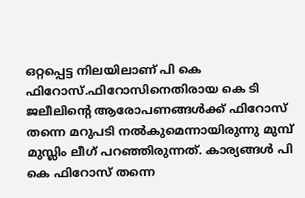ഒറ്റപ്പെട്ട നിലയിലാണ് പി കെ ഫിറോസ്.ഫിറോസിനെതിരായ കെ ടി ജലീലിന്റെ ആരോപണങ്ങൾക്ക് ഫിറോസ് തന്നെ മറുപടി നൽകുമെന്നായിരുന്നു മുമ്പ് മുസ്ലിം ലീഗ് പറഞ്ഞിരുന്നത്. കാര്യങ്ങൾ പി കെ ഫിറോസ് തന്നെ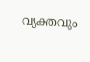വ്യക്തവും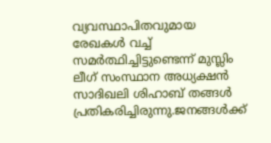വ്യവസ്ഥാപിതവുമായ രേഖകൾ വച്ച് സമർത്ഥിച്ചിട്ടുണ്ടെന്ന് മുസ്ലിം ലീഗ് സംസ്ഥാന അധ്യക്ഷൻ സാദിഖലി ശിഹാബ് തങ്ങൾ പ്രതികരിച്ചിരുന്നു.ജനങ്ങൾക്ക്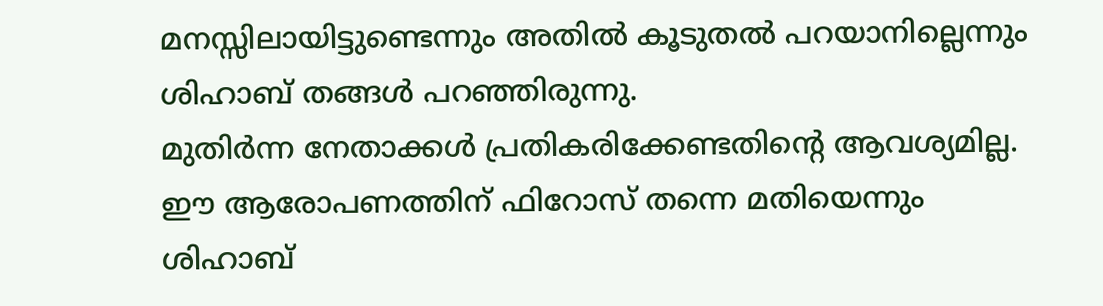മനസ്സിലായിട്ടുണ്ടെന്നും അതിൽ കൂടുതൽ പറയാനില്ലെന്നും ശിഹാബ് തങ്ങൾ പറഞ്ഞിരുന്നു.
മുതിർന്ന നേതാക്കൾ പ്രതികരിക്കേണ്ടതിന്റെ ആവശ്യമില്ല. ഈ ആരോപണത്തിന് ഫിറോസ് തന്നെ മതിയെന്നും ശിഹാബ്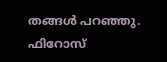തങ്ങൾ പറഞ്ഞു. ഫിറോസ്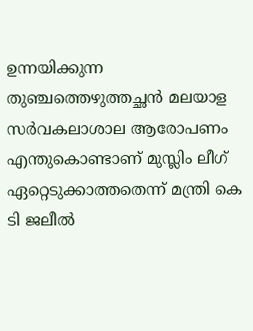ഉന്നയിക്കുന്ന തുഞ്ചത്തെഴുത്തച്ഛൻ മലയാള സർവകലാശാല ആരോപണം എന്തുകൊണ്ടാണ് മുസ്ലിം ലീഗ് ഏറ്റെടുക്കാത്തതെന്ന് മന്ത്രി കെ ടി ജലീൽ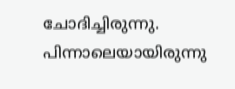ചോദിച്ചിരുന്നു. പിന്നാലെയായിരുന്നു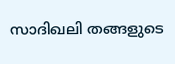സാദിഖലി തങ്ങളുടെ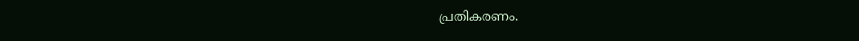പ്രതികരണം.